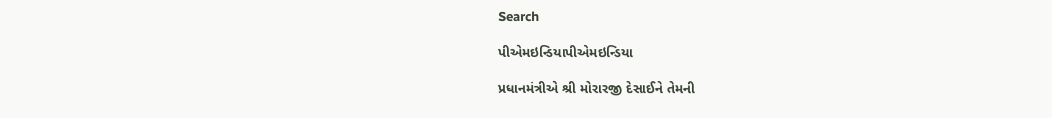Search

પીએમઇન્ડિયાપીએમઇન્ડિયા

પ્રધાનમંત્રીએ શ્રી મોરારજી દેસાઈને તેમની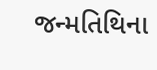જન્મતિથિના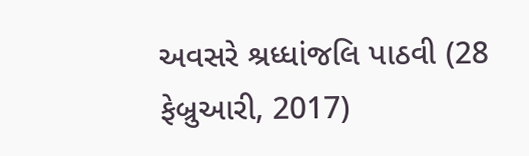અવસરે શ્રધ્ધાંજલિ પાઠવી (28 ફેબ્રુઆરી, 2017)